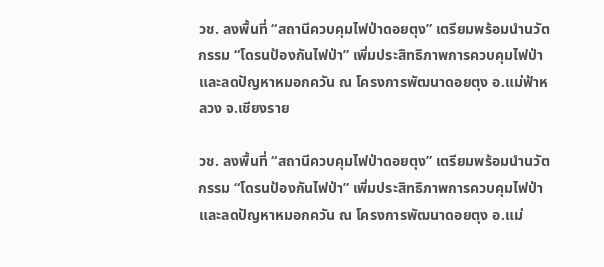วช. ลงพื้นที่ “สถานีควบคุมไฟป่าดอยตุง” เตรียมพร้อมนำนวัตกรรม “โดรนป้องกันไฟป่า” เพิ่มประสิทธิภาพการควบคุมไฟป่าและลดปัญหาหมอกควัน ณ โครงการพัฒนาดอยตุง อ.แม่ฟ้าหลวง จ.เชียงราย

วช. ลงพื้นที่ “สถานีควบคุมไฟป่าดอยตุง” เตรียมพร้อมนำนวัตกรรม “โดรนป้องกันไฟป่า” เพิ่มประสิทธิภาพการควบคุมไฟป่าและลดปัญหาหมอกควัน ณ โครงการพัฒนาดอยตุง อ.แม่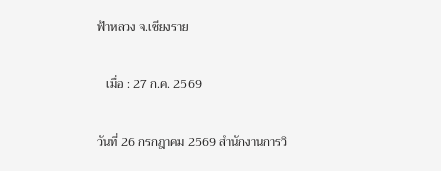ฟ้าหลวง จ.เชียงราย

   เมื่อ : 27 ก.ค. 2569

วันที่ 26 กรกฎาคม 2569 สำนักงานการวิ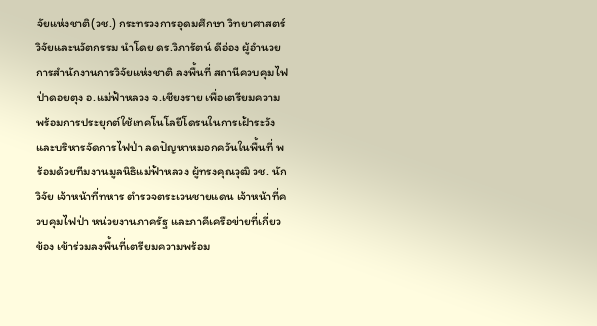จัยแห่งชาติ(วช.) กระทรวงการอุดมศึกษา วิทยาศาสตร์ วิจัยและนวัตกรรม นำโดย ดร.วิภารัตน์ ดีอ่อง ผู้อำนวยการสำนักงานการวิจัยแห่งชาติ ลงพื้นที่ สถานีควบคุมไฟป่าดอยตุง อ.แม่ฟ้าหลวง จ.เชียงราย เพื่อเตรียมความพร้อมการประยุกต์ใช้เทคโนโลยีโดรนในการเฝ้าระวังและบริหารจัดการไฟป่า ลดปัญหาหมอกควันในพื้นที่ พร้อมด้วยทีมงานมูลนิธิแม่ฟ้าหลวง ผู้ทรงคุณวุฒิ วช. นักวิจัย เจ้าหน้าที่ทหาร ตำรวจตระเวนชายแดน เจ้าหน้าที่ควบคุมไฟป่า หน่วยงานภาครัฐ และภาคีเครือข่ายที่เกี่ยวข้อง เข้าร่วมลงพื้นที่เตรียมความพร้อม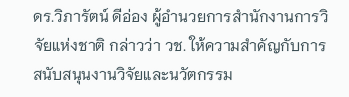ดร.วิภารัตน์ ดีอ่อง ผู้อำนวยการสำนักงานการวิจัยแห่งชาติ กล่าวว่า วช. ให้ความสำคัญกับการสนับสนุนงานวิจัยและนวัตกรรม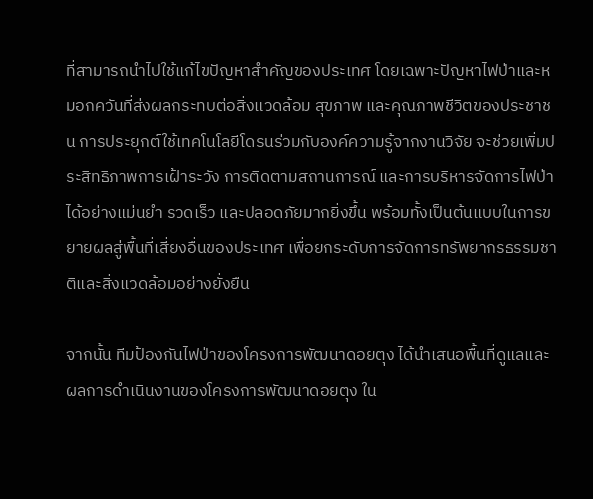ที่สามารถนำไปใช้แก้ไขปัญหาสำคัญของประเทศ โดยเฉพาะปัญหาไฟป่าและหมอกควันที่ส่งผลกระทบต่อสิ่งแวดล้อม สุขภาพ และคุณภาพชีวิตของประชาชน การประยุกต์ใช้เทคโนโลยีโดรนร่วมกับองค์ความรู้จากงานวิจัย จะช่วยเพิ่มประสิทธิภาพการเฝ้าระวัง การติดตามสถานการณ์ และการบริหารจัดการไฟป่าได้อย่างแม่นยำ รวดเร็ว และปลอดภัยมากยิ่งขึ้น พร้อมทั้งเป็นต้นแบบในการขยายผลสู่พื้นที่เสี่ยงอื่นของประเทศ เพื่อยกระดับการจัดการทรัพยากรธรรมชาติและสิ่งแวดล้อมอย่างยั่งยืน

จากนั้น ทีมป้องกันไฟป่าของโครงการพัฒนาดอยตุง ได้นำเสนอพื้นที่ดูแลและผลการดำเนินงานของโครงการพัฒนาดอยตุง ใน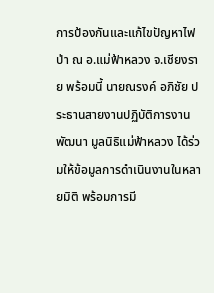การป้องกันและแก้ไขปัญหาไฟป่า ณ อ.แม่ฟ้าหลวง จ.เชียงราย พร้อมนี้ นายณรงค์ อภิชัย ประธานสายงานปฏิบัติการงานพัฒนา มูลนิธิแม่ฟ้าหลวง ได้ร่วมให้ข้อมูลการดำเนินงานในหลายมิติ พร้อมการมี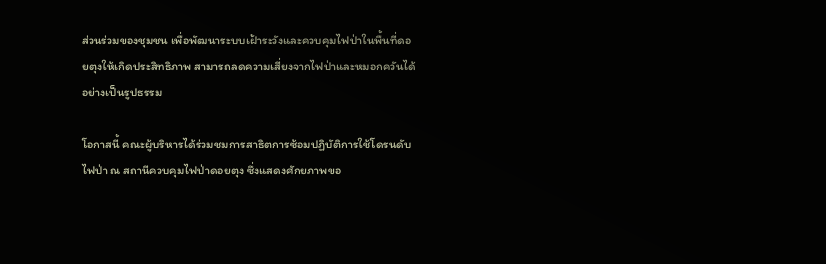ส่วนร่วมของชุมชน เพื่อพัฒนาระบบเฝ้าระวังและควบคุมไฟป่าในพื้นที่ดอยตุงให้เกิดประสิทธิภาพ สามารถลดความเสี่ยงจากไฟป่าและหมอกควันได้อย่างเป็นรูปธรรม

โอกาสนี้ คณะผู้บริหารได้ร่วมชมการสาธิตการซ้อมปฏิบัติการใช้โดรนดับไฟป่า ณ สถานีควบคุมไฟป่าดอยตุง ซึ่งแสดงศักยภาพขอ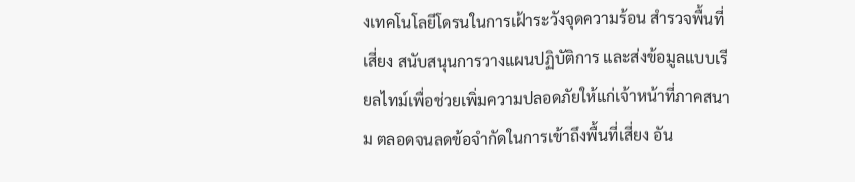งเทคโนโลยีโดรนในการเฝ้าระวังจุดความร้อน สำรวจพื้นที่เสี่ยง สนับสนุนการวางแผนปฏิบัติการ และส่งข้อมูลแบบเรียลไทม์เพื่อช่วยเพิ่มความปลอดภัยให้แก่เจ้าหน้าที่ภาคสนาม ตลอดจนลดข้อจำกัดในการเข้าถึงพื้นที่เสี่ยง อัน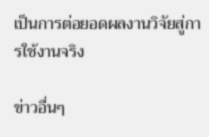เป็นการต่อยอดผลงานวิจัยสู่การใช้งานจริง

ข่าวอื่นๆ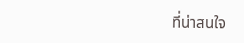ที่น่าสนใจ